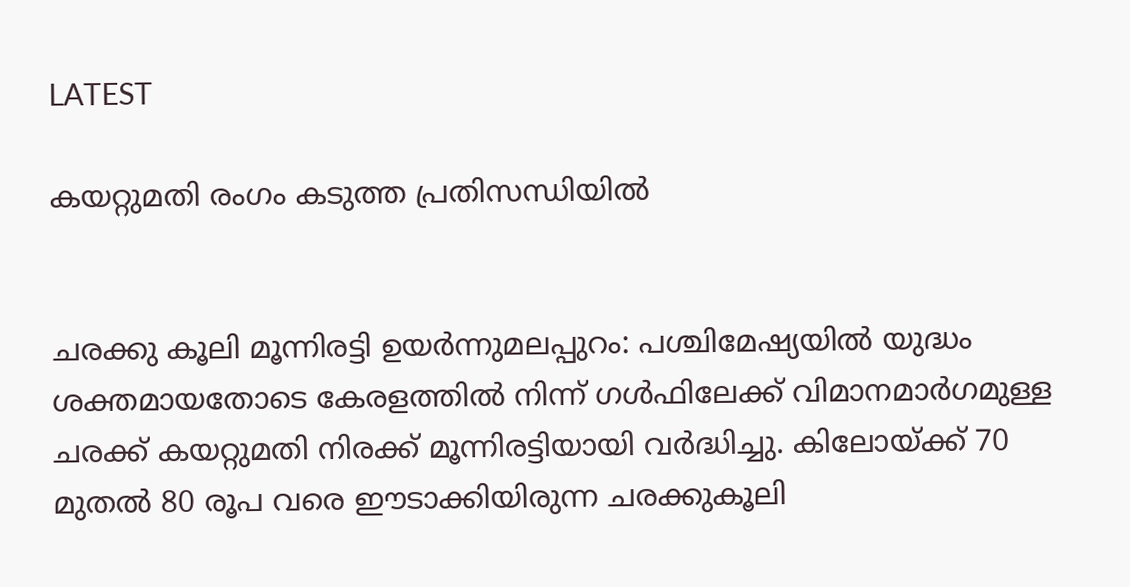LATEST

കയറ്റുമതി രംഗം കടുത്ത പ്രതിസന്ധിയിൽ


ചരക്കു കൂലി മൂന്നിരട്ടി ഉയർന്നുമലപ്പുറം: പശ്ചിമേഷ്യയിൽ യുദ്ധം ശക്തമായതോടെ കേരളത്തിൽ നിന്ന് ഗൾഫിലേക്ക് വിമാനമാർഗമുള്ള ചരക്ക് കയറ്റുമതി നിരക്ക് മൂന്നിരട്ടിയായി വർദ്ധിച്ചു. കിലോയ്ക്ക് 70 മുതൽ 80 രൂപ വരെ ഈടാക്കിയിരുന്ന ചരക്കുകൂലി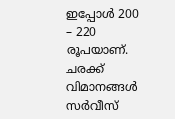ഇപ്പോൾ 200 – 220 രൂപയാണ്. ചരക്ക് വിമാനങ്ങൾ സർവീസ്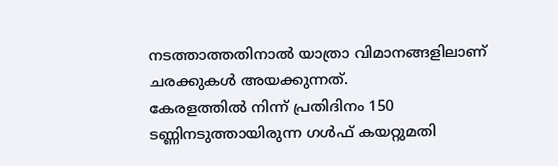നടത്താത്തതിനാൽ യാത്രാ വിമാനങ്ങളിലാണ് ചരക്കുകൾ അയക്കുന്നത്.
കേരളത്തിൽ നിന്ന് പ്രതിദിനം 150 ടണ്ണിനടുത്തായിരുന്ന ഗൾഫ് കയറ്റുമതി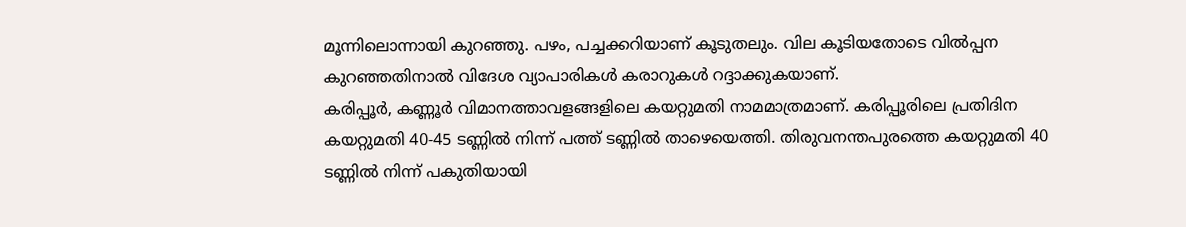മൂന്നിലൊന്നായി കുറഞ്ഞു. പഴം, പച്ചക്കറിയാണ് കൂടുതലും. വില കൂടിയതോടെ വിൽപ്പന കുറഞ്ഞതിനാൽ വിദേശ വ്യാപാരികൾ കരാറുകൾ റദ്ദാക്കുകയാണ്.
കരിപ്പൂർ, കണ്ണൂർ വിമാനത്താവളങ്ങളിലെ കയറ്റുമതി നാമമാത്രമാണ്. കരിപ്പൂരിലെ പ്രതിദിന കയറ്റുമതി 40-45 ടണ്ണിൽ നിന്ന് പത്ത് ടണ്ണിൽ താഴെയെത്തി. തിരുവനന്തപുരത്തെ കയറ്റുമതി 40 ടണ്ണിൽ നിന്ന് പകുതിയായി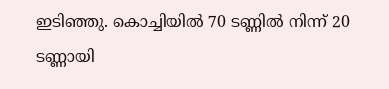ഇടിഞ്ഞു. കൊച്ചിയിൽ 70 ടണ്ണിൽ നിന്ന് 20 ടണ്ണായി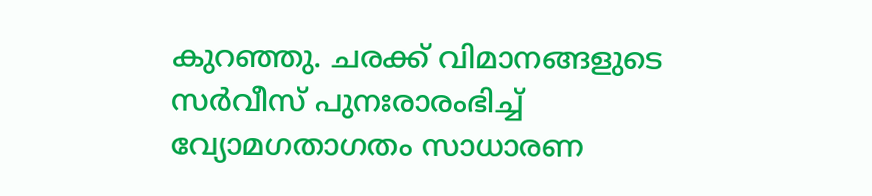കുറഞ്ഞു. ചരക്ക് വിമാനങ്ങളുടെ സ‌ർവീസ് പുനഃരാരംഭിച്ച് വ്യോമഗതാഗതം സാധാരണ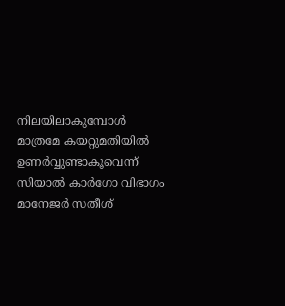നിലയിലാകുമ്പോൾ മാത്രമേ കയറ്റുമതിയിൽ ഉണർവ്വുണ്ടാകൂവെന്ന് സിയാൽ കാർ‌ഗോ വിഭാഗം മാനേജർ‌ സതീശ്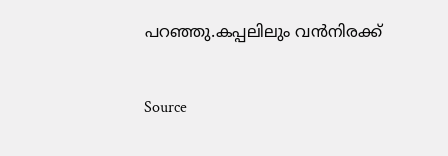പറഞ്ഞു.കപ്പലിലും വൻനിരക്ക്


Source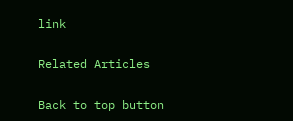link

Related Articles

Back to top button